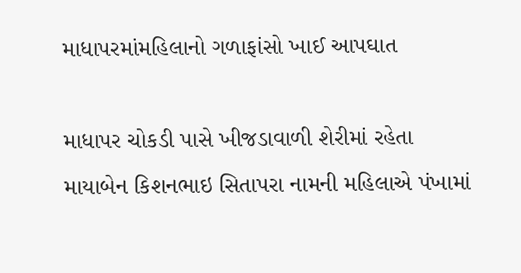માધાપરમાંમહિલાનો ગળાફાંસો ખાઈ આપઘાત

માધાપર ચોકડી પાસે ખીજડાવાળી શેરીમાં રહેતા માયાબેન કિશનભાઇ સિતાપરા નામની મહિલાએ પંખામાં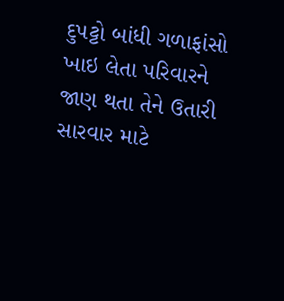દુપટ્ટો બાંધી ગળાફાંસો ખાઇ લેતા પરિવારને જાણ થતા તેને ઉતારી સારવાર માટે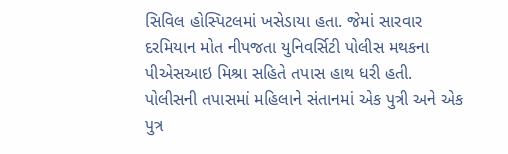સિવિલ હોસ્પિટલમાં ખસેડાયા હતા. જેમાં સારવાર દરમિયાન મોત નીપજતા યુનિવર્સિટી પોલીસ મથકના પીએસઆઇ મિશ્રા સહિતે તપાસ હાથ ધરી હતી. પોલીસની તપાસમાં મહિલાને સંતાનમાં એક પુત્રી અને એક પુત્ર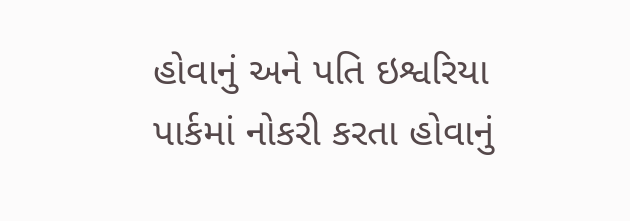હોવાનું અને પતિ ઇશ્વરિયા પાર્કમાં નોકરી કરતા હોવાનું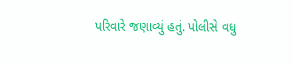પરિવારે જણાવ્યું હતું. પોલીસે વધુ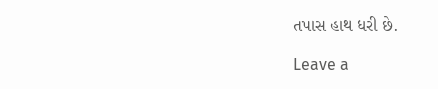તપાસ હાથ ધરી છે.

Leave a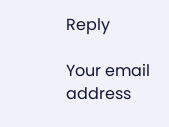Reply

Your email address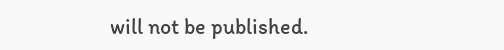will not be published.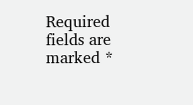Required fields are marked *